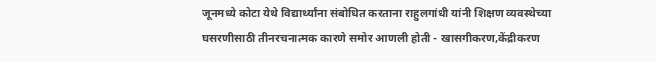जूनमध्ये कोटा येथे विद्यार्थ्यांना संबोधित करताना राहुलगांधी यांनी शिक्षण व्यवस्थेच्या घसरणीसाठी तीनरचनात्मक कारणे समोर आणली होती - खासगीकरण,केंद्रीकरण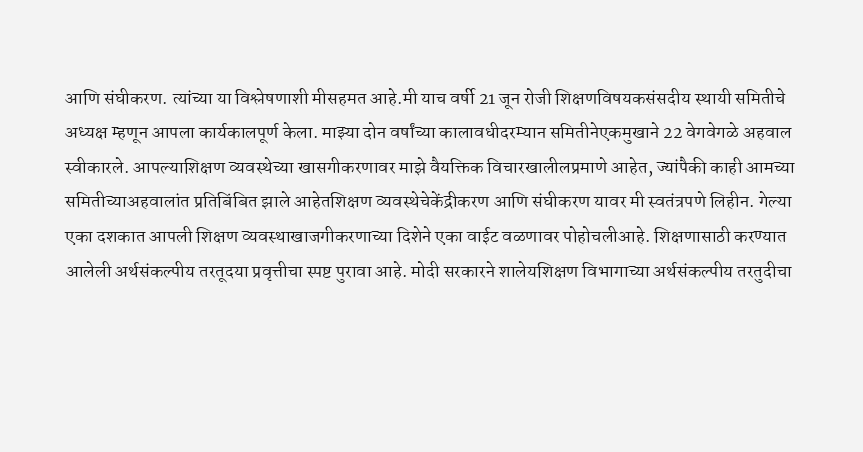आणि संघीकरण. त्यांच्या या विश्लेषणाशी मीसहमत आहे.मी याच वर्षी 21 जून रोजी शिक्षणविषयकसंसदीय स्थायी समितीचे अध्यक्ष म्हणून आपला कार्यकालपूर्ण केला. माझ्या दोन वर्षांच्या कालावधीदरम्यान समितीनेएकमुखाने 22 वेगवेगळे अहवाल स्वीकारले. आपल्याशिक्षण व्यवस्थेच्या खासगीकरणावर माझे वैयक्तिक विचारखालीलप्रमाणे आहेत, ज्यांपैकी काही आमच्या समितीच्याअहवालांत प्रतिबिंबित झाले आहेतशिक्षण व्यवस्थेचेकेंद्रीकरण आणि संघीकरण यावर मी स्वतंत्रपणे लिहीन. गेल्या एका दशकात आपली शिक्षण व्यवस्थाखाजगीकरणाच्या दिशेने एका वाईट वळणावर पोहोचलीआहे. शिक्षणासाठी करण्यात आलेली अर्थसंकल्पीय तरतूदया प्रवृत्तीचा स्पष्ट पुरावा आहे. मोदी सरकारने शालेयशिक्षण विभागाच्या अर्थसंकल्पीय तरतुदीचा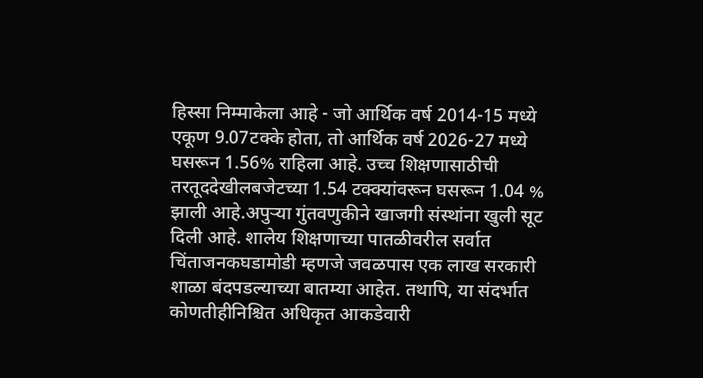हिस्सा निम्माकेला आहे - जो आर्थिक वर्ष 2014-15 मध्ये एकूण 9.07टक्के होता, तो आर्थिक वर्ष 2026-27 मध्ये घसरून 1.56% राहिला आहे. उच्च शिक्षणासाठीची तरतूददेखीलबजेटच्या 1.54 टक्क्यांवरून घसरून 1.04 % झाली आहे.अपुऱ्या गुंतवणुकीने खाजगी संस्थांना खुली सूट दिली आहे. शालेय शिक्षणाच्या पातळीवरील सर्वात चिंताजनकघडामोडी म्हणजे जवळपास एक लाख सरकारी शाळा बंदपडल्याच्या बातम्या आहेत. तथापि, या संदर्भात कोणतीहीनिश्चित अधिकृत आकडेवारी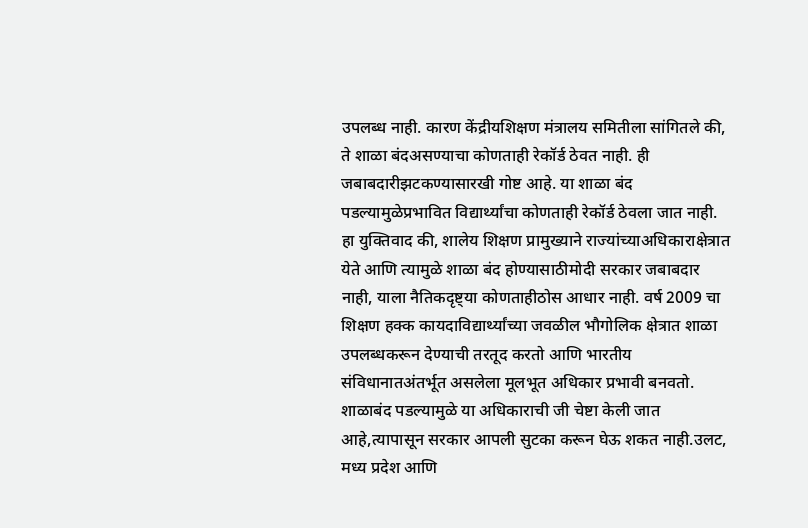उपलब्ध नाही. कारण केंद्रीयशिक्षण मंत्रालय समितीला सांगितले की, ते शाळा बंदअसण्याचा कोणताही रेकॉर्ड ठेवत नाही. ही जबाबदारीझटकण्यासारखी गोष्ट आहे. या शाळा बंद पडल्यामुळेप्रभावित विद्यार्थ्यांचा कोणताही रेकॉर्ड ठेवला जात नाही. हा युक्तिवाद की, शालेय शिक्षण प्रामुख्याने राज्यांच्याअधिकाराक्षेत्रात येते आणि त्यामुळे शाळा बंद होण्यासाठीमोदी सरकार जबाबदार नाही, याला नैतिकदृष्ट्या कोणताहीठोस आधार नाही. वर्ष 2009 चा शिक्षण हक्क कायदाविद्यार्थ्यांच्या जवळील भौगोलिक क्षेत्रात शाळा उपलब्धकरून देण्याची तरतूद करतो आणि भारतीय संविधानातअंतर्भूत असलेला मूलभूत अधिकार प्रभावी बनवतो. शाळाबंद पडल्यामुळे या अधिकाराची जी चेष्टा केली जात आहे,त्यापासून सरकार आपली सुटका करून घेऊ शकत नाही.उलट, मध्य प्रदेश आणि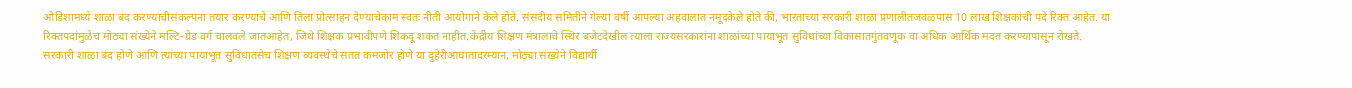ओडिशामध्ये शाळा बंद करण्याचीसंकल्पना तयार करण्याचे आणि तिला प्रोत्साहन देण्याचेकाम स्वतः नीती आयोगाने केले होते. संसदीय समितीने गेल्या वर्षी आपल्या अहवालात नमूदकेले होते की, भारताच्या सरकारी शाळा प्रणालीतजवळपास 10 लाख शिक्षकांची पदे रिक्त आहेत. या रिक्तपदांमुळेच मोठ्या संख्येने मल्टि-ग्रेड वर्ग चालवले जातआहेत, जिथे शिक्षक प्रभावीपणे शिकवू शकत नाहीत.केंद्रीय शिक्षण मंत्रालाचे स्थिर बजेटदेखील त्याला राज्यसरकारांना शाळांच्या पायाभूत सुविधांच्या विकासातगुंतवणूक वा अधिक आर्थिक मदत करण्यापासून रोखते. सरकारी शाळा बंद होणे आणि त्यांच्या पायाभूत सुविधातसेच शिक्षण व्यवस्थेचे सतत कमजोर होणे या दुहेरीआघातादरम्यान, मोठ्या संख्येने विद्यार्थी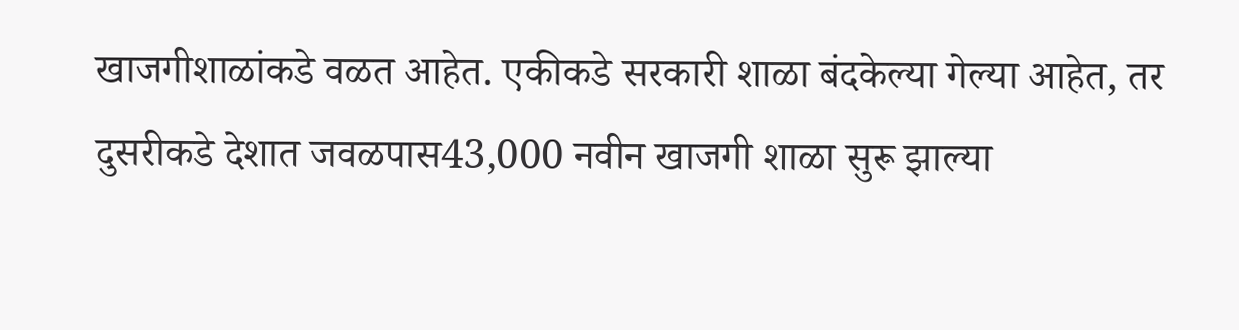खाजगीशाळांकडे वळत आहेत. एकीकडे सरकारी शाळा बंदकेल्या गेल्या आहेत, तर दुसरीकडे देशात जवळपास43,000 नवीन खाजगी शाळा सुरू झाल्या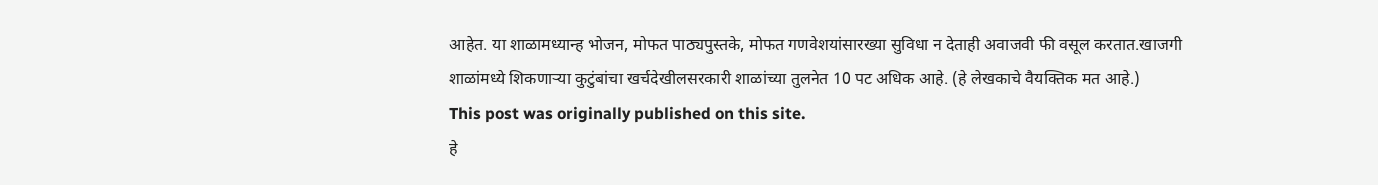आहेत. या शाळामध्यान्ह भोजन, मोफत पाठ्यपुस्तके, मोफत गणवेशयांसारख्या सुविधा न देताही अवाजवी फी वसूल करतात.खाजगी शाळांमध्ये शिकणाऱ्या कुटुंबांचा खर्चदेखीलसरकारी शाळांच्या तुलनेत 10 पट अधिक आहे. (हे लेखकाचे वैयक्तिक मत आहे.)
This post was originally published on this site.
हे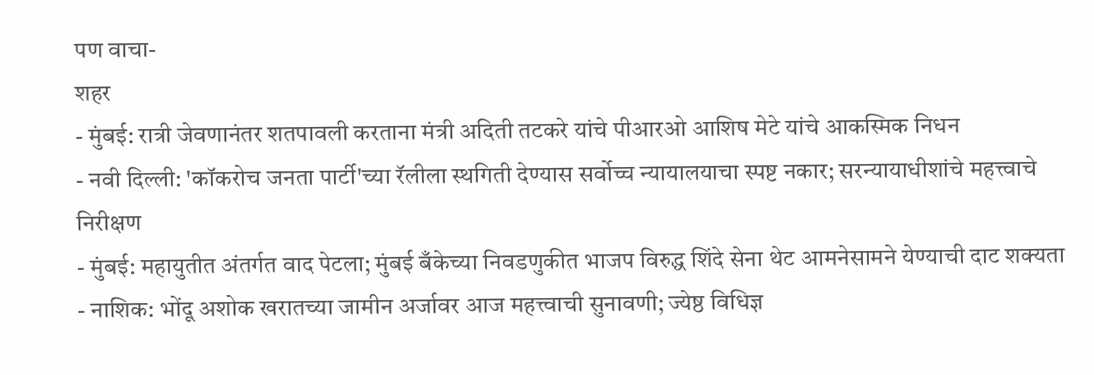पण वाचा-
शहर
- मुंबई: रात्री जेवणानंतर शतपावली करताना मंत्री अदिती तटकरे यांचे पीआरओ आशिष मेटे यांचे आकस्मिक निधन
- नवी दिल्ली: 'कॉकरोच जनता पार्टी'च्या रॅलीला स्थगिती देण्यास सर्वोच्च न्यायालयाचा स्पष्ट नकार; सरन्यायाधीशांचे महत्त्वाचे निरीक्षण
- मुंबई: महायुतीत अंतर्गत वाद पेटला; मुंबई बँकेच्या निवडणुकीत भाजप विरुद्ध शिंदे सेना थेट आमनेसामने येण्याची दाट शक्यता
- नाशिक: भोंदू अशोक खरातच्या जामीन अर्जावर आज महत्त्वाची सुनावणी; ज्येष्ठ विधिज्ञ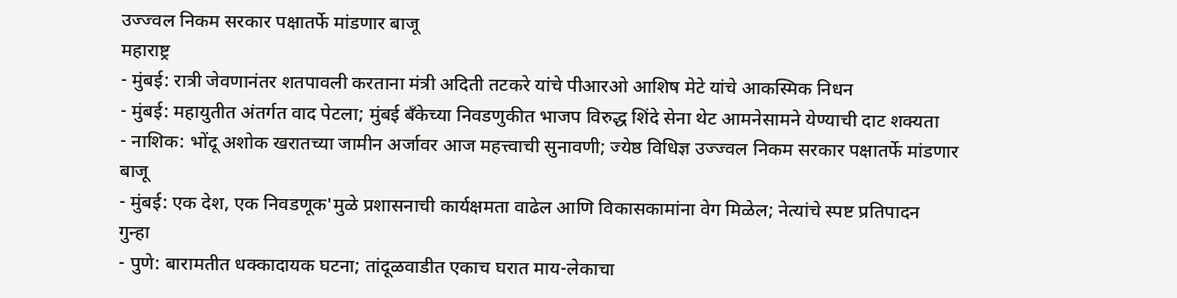उज्ज्वल निकम सरकार पक्षातर्फे मांडणार बाजू
महाराष्ट्र
- मुंबई: रात्री जेवणानंतर शतपावली करताना मंत्री अदिती तटकरे यांचे पीआरओ आशिष मेटे यांचे आकस्मिक निधन
- मुंबई: महायुतीत अंतर्गत वाद पेटला; मुंबई बँकेच्या निवडणुकीत भाजप विरुद्ध शिंदे सेना थेट आमनेसामने येण्याची दाट शक्यता
- नाशिक: भोंदू अशोक खरातच्या जामीन अर्जावर आज महत्त्वाची सुनावणी; ज्येष्ठ विधिज्ञ उज्ज्वल निकम सरकार पक्षातर्फे मांडणार बाजू
- मुंबई: एक देश, एक निवडणूक'मुळे प्रशासनाची कार्यक्षमता वाढेल आणि विकासकामांना वेग मिळेल; नेत्यांचे स्पष्ट प्रतिपादन
गुन्हा
- पुणे: बारामतीत धक्कादायक घटना; तांदूळवाडीत एकाच घरात माय-लेकाचा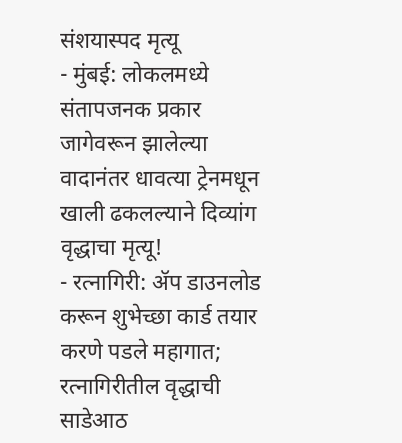संशयास्पद मृत्यू
- मुंबई: लोकलमध्ये संतापजनक प्रकार जागेवरून झालेल्या वादानंतर धावत्या ट्रेनमधून खाली ढकलल्याने दिव्यांग वृद्धाचा मृत्यू!
- रत्नागिरी: ॲप डाउनलोड करून शुभेच्छा कार्ड तयार करणे पडले महागात; रत्नागिरीतील वृद्धाची साडेआठ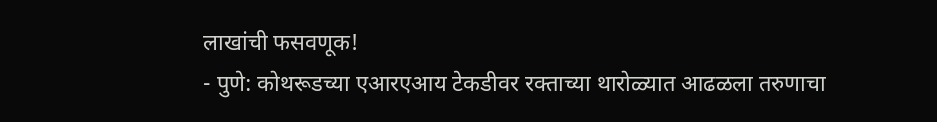लाखांची फसवणूक!
- पुणे: कोथरूडच्या एआरएआय टेकडीवर रक्ताच्या थारोळ्यात आढळला तरुणाचा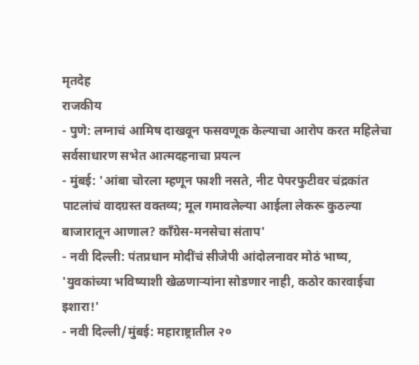मृतदेह
राजकीय
- पुणे: लग्नाचं आमिष दाखवून फसवणूक केल्याचा आरोप करत महिलेचा सर्वसाधारण सभेत आत्मदहनाचा प्रयत्न
- मुंबई: 'आंबा चोरला म्हणून फाशी नसते, नीट पेपरफुटीवर चंद्रकांत पाटलांचं वादग्रस्त वक्तव्य; मूल गमावलेल्या आईला लेकरू कुठल्या बाजारातून आणाल? काँग्रेस-मनसेचा संताप'
- नवी दिल्ली: पंतप्रधान मोदींचं सीजेपी आंदोलनावर मोठं भाष्य, 'युवकांच्या भविष्याशी खेळणाऱ्यांना सोडणार नाही, कठोर कारवाईचा इशारा!'
- नवी दिल्ली/मुंबई: महाराष्ट्रातील २०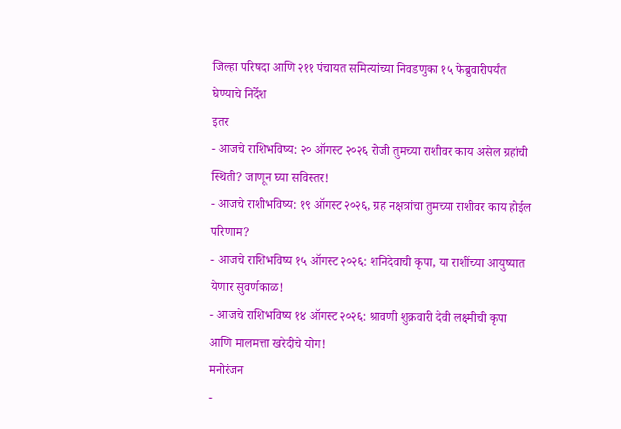जिल्हा परिषदा आणि २११ पंचायत समित्यांच्या निवडणुका १५ फेब्रुवारीपर्यंत घेण्याचे निर्देश
इतर
- आजचे राशिभविष्य: २० ऑगस्ट २०२६ रोजी तुमच्या राशीवर काय असेल ग्रहांची स्थिती? जाणून घ्या सविस्तर!
- आजचे राशीभविष्य: १९ ऑगस्ट २०२६, ग्रह नक्षत्रांचा तुमच्या राशीवर काय होईल परिणाम?
- आजचे राशिभविष्य १५ ऑगस्ट २०२६: शनिदेवाची कृपा, या राशींच्या आयुष्यात येणार सुवर्णकाळ!
- आजचे राशिभविष्य १४ ऑगस्ट २०२६: श्रावणी शुक्रवारी देवी लक्ष्मीची कृपा आणि मालमत्ता खरेदीचे योग!
मनोरंजन
-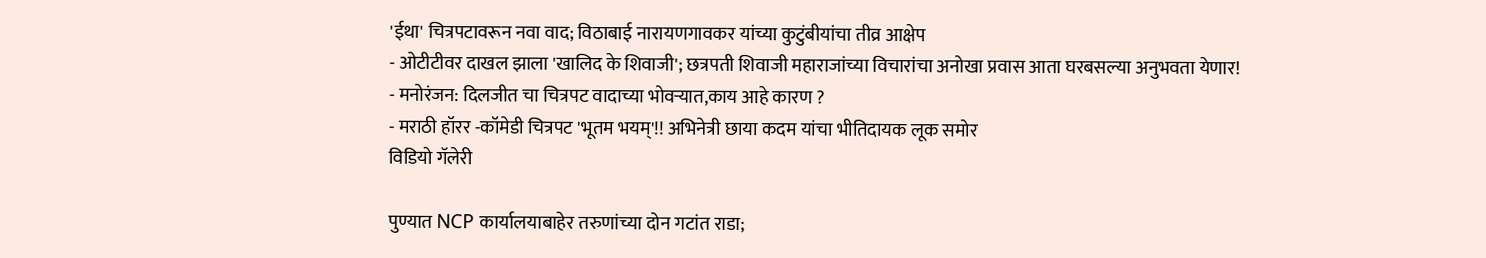'ईथा' चित्रपटावरून नवा वाद; विठाबाई नारायणगावकर यांच्या कुटुंबीयांचा तीव्र आक्षेप
- ओटीटीवर दाखल झाला 'खालिद के शिवाजी'; छत्रपती शिवाजी महाराजांच्या विचारांचा अनोखा प्रवास आता घरबसल्या अनुभवता येणार!
- मनोरंजन: दिलजीत चा चित्रपट वादाच्या भोवऱ्यात,काय आहे कारण ?
- मराठी हॉरर -कॉमेडी चित्रपट 'भूतम भयम्'!! अभिनेत्री छाया कदम यांचा भीतिदायक लूक समोर
विडियो गॅलेरी

पुण्यात NCP कार्यालयाबाहेर तरुणांच्या दोन गटांत राडा;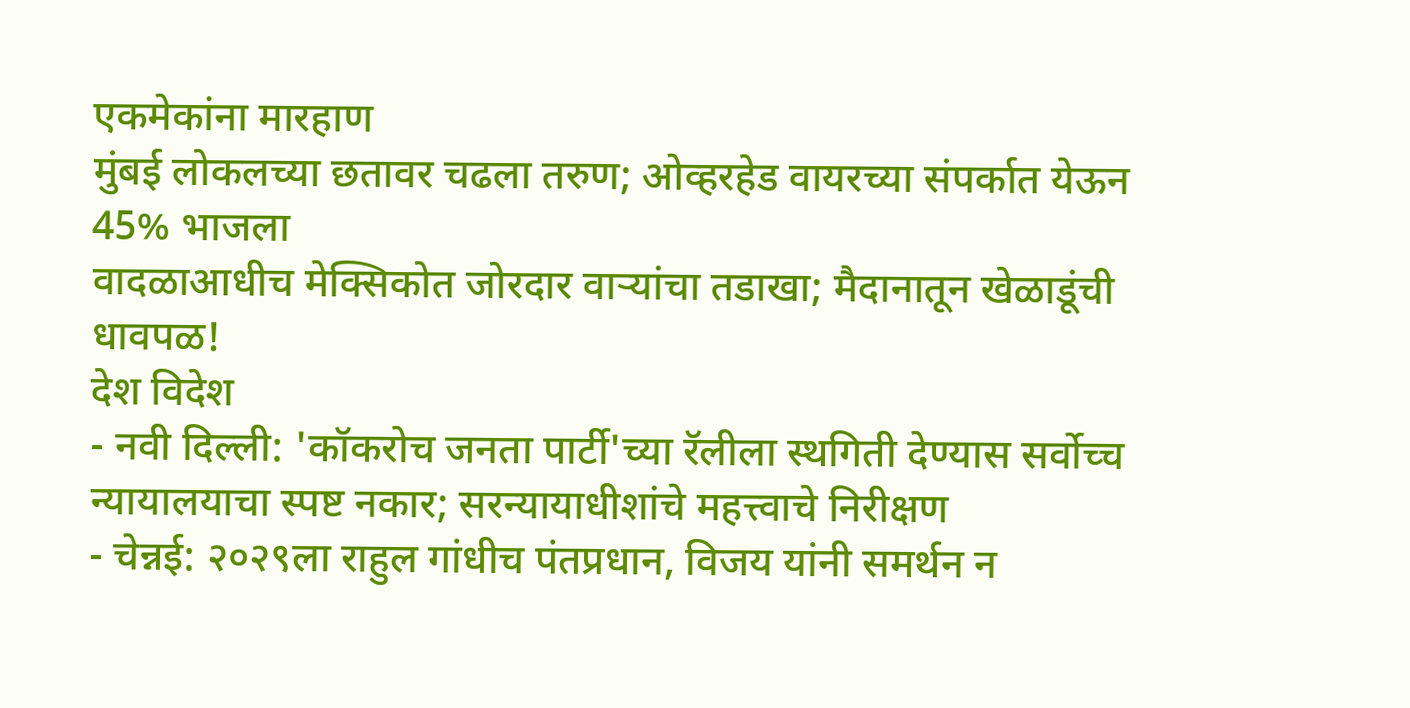एकमेकांना मारहाण
मुंबई लोकलच्या छतावर चढला तरुण; ओव्हरहेड वायरच्या संपर्कात येऊन 45% भाजला
वादळाआधीच मेक्सिकोत जोरदार वाऱ्यांचा तडाखा; मैदानातून खेळाडूंची धावपळ!
देश विदेश
- नवी दिल्ली: 'कॉकरोच जनता पार्टी'च्या रॅलीला स्थगिती देण्यास सर्वोच्च न्यायालयाचा स्पष्ट नकार; सरन्यायाधीशांचे महत्त्वाचे निरीक्षण
- चेन्नई: २०२९ला राहुल गांधीच पंतप्रधान, विजय यांनी समर्थन न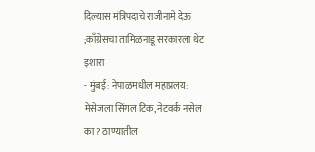दिल्यास मंत्रिपदाचे राजीनामे देऊ ;काँग्रेसचा तामिळनाडू सरकारला थेट इशारा
- मुंबई: नेपाळमधील महाप्रलय: मेसेजला सिंगल टिक, नेटवर्क नसेल का? ठाण्यातील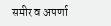समीर व अपर्णा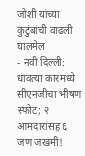जोशी यांच्या कुटुंबांची वाढली घालमेल
- नवी दिल्ली: धावत्या कारमध्ये सीएनजीचा भीषण स्फोट; २ आमदारांसह ६ जण जखमी!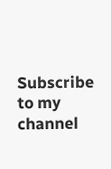Subscribe to my channel